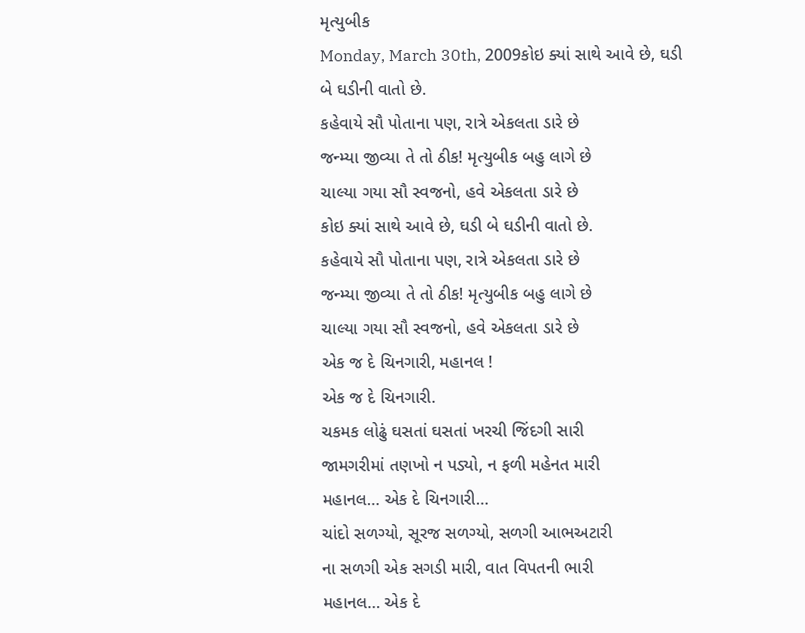મૃત્યુબીક
Monday, March 30th, 2009કોઇ ક્યાં સાથે આવે છે, ઘડી બે ઘડીની વાતો છે.
કહેવાયે સૌ પોતાના પણ, રાત્રે એકલતા ડારે છે
જન્મ્યા જીવ્યા તે તો ઠીક! મૃત્યુબીક બહુ લાગે છે
ચાલ્યા ગયા સૌ સ્વજનો, હવે એકલતા ડારે છે
કોઇ ક્યાં સાથે આવે છે, ઘડી બે ઘડીની વાતો છે.
કહેવાયે સૌ પોતાના પણ, રાત્રે એકલતા ડારે છે
જન્મ્યા જીવ્યા તે તો ઠીક! મૃત્યુબીક બહુ લાગે છે
ચાલ્યા ગયા સૌ સ્વજનો, હવે એકલતા ડારે છે
એક જ દે ચિનગારી, મહાનલ !
એક જ દે ચિનગારી.
ચકમક લોઢું ઘસતાં ઘસતાં ખરચી જિંદગી સારી
જામગરીમાં તણખો ન પડ્યો, ન ફળી મહેનત મારી
મહાનલ… એક દે ચિનગારી…
ચાંદો સળગ્યો, સૂરજ સળગ્યો, સળગી આભઅટારી
ના સળગી એક સગડી મારી, વાત વિપતની ભારી
મહાનલ… એક દે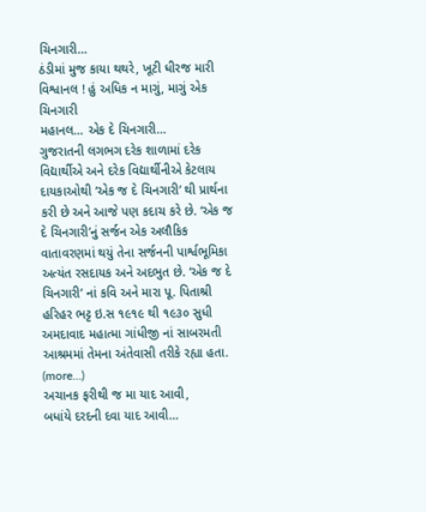ચિનગારી…
ઠંડીમાં મુજ કાયા થથરે, ખૂટી ધીરજ મારી
વિશ્વાનલ ! હું અધિક ન માગું, માગું એક ચિનગારી
મહાનલ… એક દે ચિનગારી…
ગુજરાતની લગભગ દરેક શાળામાં દરેક વિદ્યાર્થીએ અને દરેક વિદ્યાર્થીનીએ કેટલાય દાયકાઓથી ‘એક જ દે ચિનગારી’ થી પ્રાર્થના કરી છે અને આજે પણ કદાચ કરે છે. ‘એક જ દે ચિનગારી’નું સર્જન એક અલૌકિક વાતાવરણમાં થયું તેના સર્જનની પાર્શ્વભૂમિકા અત્યંત રસદાયક અને અદભુત છે. ‘એક જ દે ચિનગારી’ નાં કવિ અને મારા પૂ. પિતાશ્રી હરિહર ભટ્ટ ઇ.સ ૧૯૧૯ થી ૧૯૩૦ સુધી અમદાવાદ મહાત્મા ગાંધીજી નાં સાબરમતી આશ્રમમાં તેમના અંતેવાસી તરીકે રહ્યા હતા. (more…)
અચાનક ફરીથી જ મા યાદ આવી,
બધાંયે દરદની દવા યાદ આવી…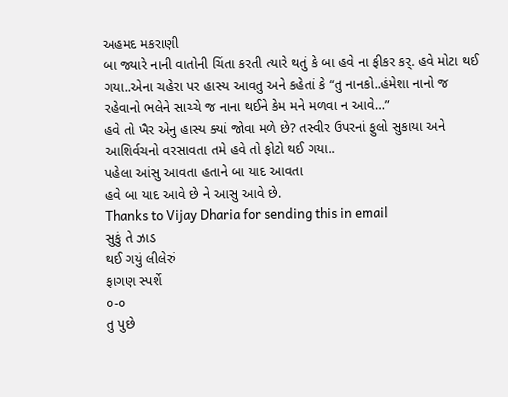અહમદ મકરાણી
બા જ્યારે નાની વાતોની ચિંતા કરતી ત્યારે થતું કે બા હવે ના ફીકર કર્. હવે મોટા થઈ ગયા..એના ચહેરા પર હાસ્ય આવતુ અને કહેતાં કે “તુ નાનકો..હંમેશા નાનો જ રહેવાનો ભલેને સાચ્ચે જ નાના થઈને કેમ મને મળવા ન આવે…”
હવે તો ખૈર એનુ હાસ્ય ક્યાં જોવા મળે છે? તસ્વીર ઉપરનાં ફુલો સુકાયા અને આશિર્વચનો વરસાવતા તમે હવે તો ફોટો થઈ ગયા..
પહેલા આંસુ આવતા હતાને બા યાદ આવતા
હવે બા યાદ આવે છે ને આસુ આવે છે.
Thanks to Vijay Dharia for sending this in email
સુકું તે ઝાડ
થઈ ગયું લીલેરું
ફાગણ સ્પર્શે
૦-૦
તુ પુછે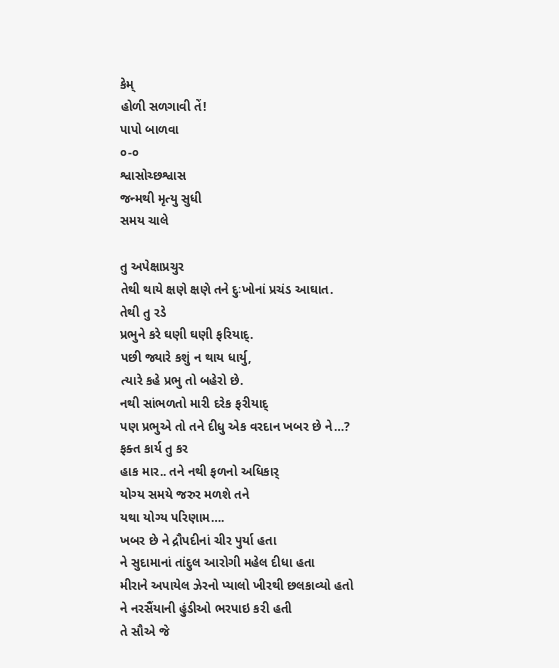કેમ્
હોળી સળગાવી તેં!
પાપો બાળવા
૦-૦
શ્વાસોચ્છશ્વાસ
જન્મથી મૃત્યુ સુધી
સમય ચાલે

તુ અપેક્ષાપ્રચુર
તેથી થાયે ક્ષણે ક્ષણે તને દુઃખોનાં પ્રચંડ આઘાત.
તેથી તુ રડે
પ્રભુને કરે ઘણી ઘણી ફરિયાદ્.
પછી જ્યારે કશું ન થાય ધાર્યુ,
ત્યારે કહે પ્રભુ તો બહેરો છે.
નથી સાંભળતો મારી દરેક ફરીયાદ્
પણ પ્રભુએ તો તને દીધુ એક વરદાન ખબર છે ને…?
ફક્ત કાર્ય તુ કર
હાક માર.. તને નથી ફળનો અધિકાર્
યોગ્ય સમયે જરુર મળશે તને
યથા યોગ્ય પરિણામ….
ખબર છે ને દ્રૌપદીનાં ચીર પુર્યા હતા
ને સુદામાનાં તાંદુલ આરોગી મહેલ દીધા હતા
મીરાને અપાયેલ ઝેરનો પ્યાલો ખીરથી છલકાવ્યો હતો
ને નરસૈંયાની હુંડીઓ ભરપાઇ કરી હતી
તે સૌએ જે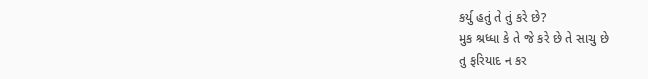કર્યુ હતું તે તું કરે છે?
મુક શ્રધ્ધા કે તે જે કરે છે તે સાચુ છે
તુ ફરિયાદ ન કર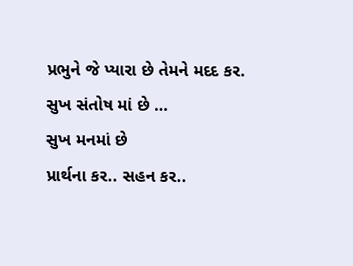પ્રભુને જે પ્યારા છે તેમને મદદ કર.
સુખ સંતોષ માં છે …
સુખ મનમાં છે
પ્રાર્થના કર.. સહન કર..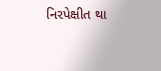નિરપેક્ષીત થા